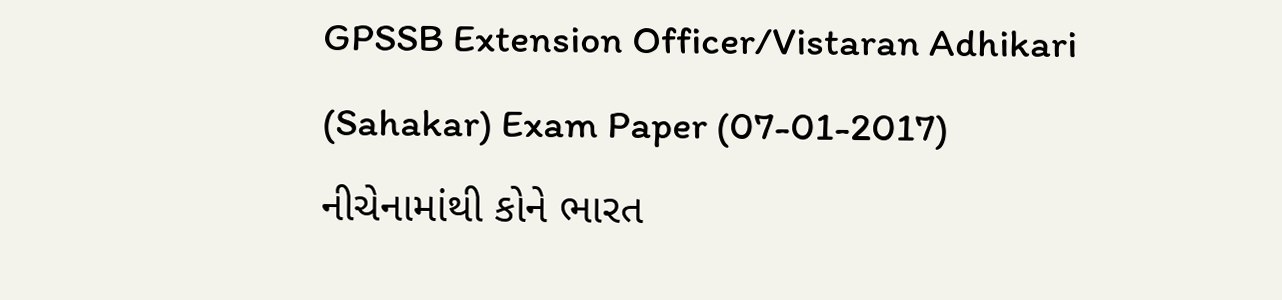GPSSB Extension Officer/Vistaran Adhikari (Sahakar) Exam Paper (07-01-2017)
નીચેનામાંથી કોને ભારત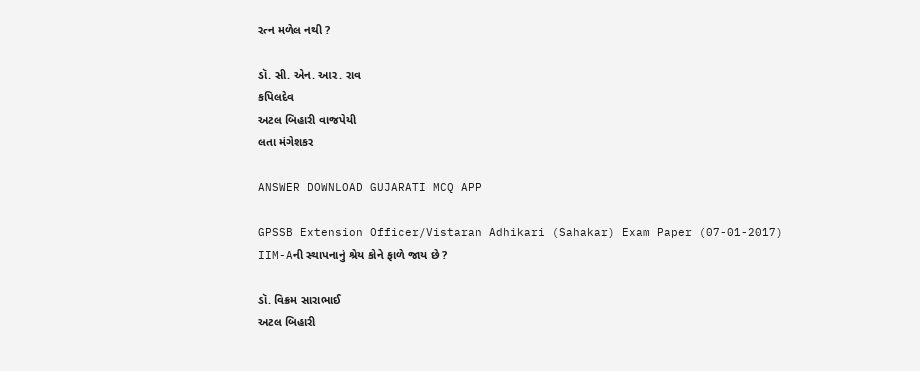રત્ન મળેલ નથી ?

ડૉ. સી. એન. આર. રાવ
કપિલદેવ
અટલ બિહારી વાજપેયી
લતા મંગેશકર

ANSWER DOWNLOAD GUJARATI MCQ APP

GPSSB Extension Officer/Vistaran Adhikari (Sahakar) Exam Paper (07-01-2017)
IIM-Aની સ્થાપનાનું શ્રેય કોને ફાળે જાય છે ?

ડૉ. વિક્રમ સારાભાઈ
અટલ બિહારી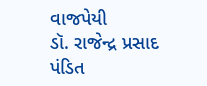વાજપેયી
ડૉ. રાજેન્દ્ર પ્રસાદ
પંડિત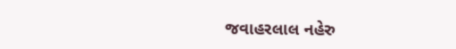જવાહરલાલ નહેરુ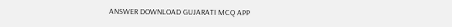ANSWER DOWNLOAD GUJARATI MCQ APP